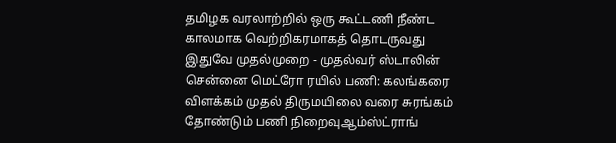தமிழக வரலாற்றில் ஒரு கூட்டணி நீண்ட காலமாக வெற்றிகரமாகத் தொடருவது இதுவே முதல்முறை - முதல்வர் ஸ்டாலின் சென்னை மெட்ரோ ரயில் பணி: கலங்கரை விளக்கம் முதல் திருமயிலை வரை சுரங்கம் தோண்டும் பணி நிறைவுஆம்ஸ்ட்ராங்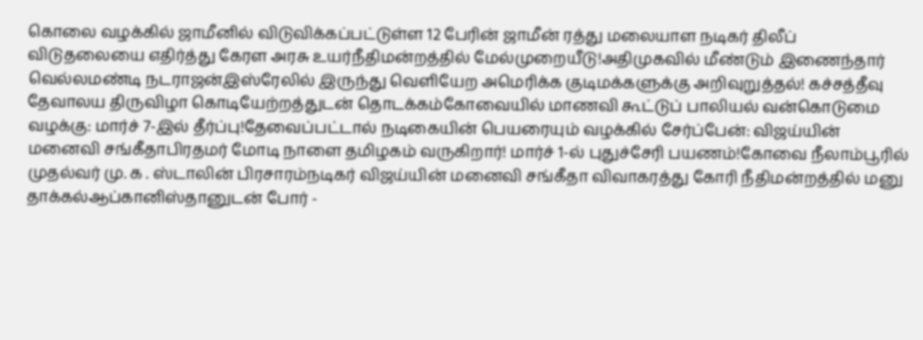கொலை வழக்கில் ஜாமீனில் விடுவிக்கப்பட்டுள்ள 12 பேரின் ஜாமீன் ரத்து மலையாள நடிகர் திலீப் விடுதலையை எதிர்த்து கேரள அரசு உயர்நீதிமன்றத்தில் மேல்முறையீடு!அதிமுகவில் மீண்டும் இணைந்தார் வெல்லமண்டி நடராஜன்இஸ்ரேலில் இருந்து வெளியேற அமெரிக்க குடிமக்களுக்கு அறிவுறுத்தல்! கச்சத்தீவு தேவாலய திருவிழா கொடியேற்றத்துடன் தொடக்கம்கோவையில் மாணவி கூட்டுப் பாலியல் வன்கொடுமை வழக்கு: மார்ச் 7-இல் தீர்ப்பு!தேவைப்பட்டால் நடிகையின் பெயரையும் வழக்கில் சேர்ப்பேன்: விஜய்யின் மனைவி சங்கீதாபிரதமர் மோடி நாளை தமிழகம் வருகிறார்! மார்ச் 1-ல் புதுச்சேரி பயணம்!கோவை நீலாம்பூரில் முதல்வர் மு. க . ஸ்டாலின் பிரசாரம்நடிகர் விஜய்யின் மனைவி சங்கீதா விவாகரத்து கோரி நீதிமன்றத்தில் மனு தாக்கல்ஆப்கானிஸ்தானுடன் போர் -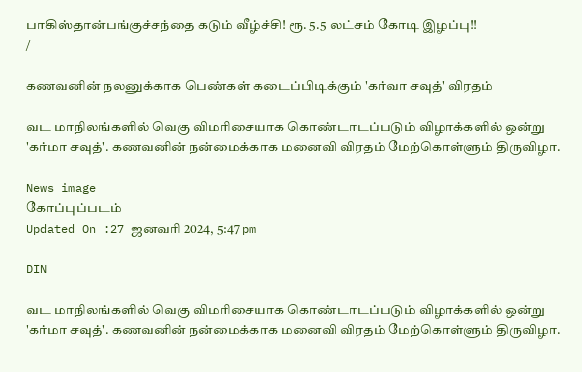பாகிஸ்தான்பங்குச்சந்தை கடும் வீழ்ச்சி! ரூ. 5.5 லட்சம் கோடி இழப்பு!!
/

கணவனின் நலனுக்காக பெண்கள் கடைப்பிடிக்கும் 'கர்வா சவுத்' விரதம்

வட மாநிலங்களில் வெகு விமரிசையாக கொண்டாடப்படும் விழாக்களில் ஒன்று 'கர்மா சவுத்'. கணவனின் நன்மைக்காக மனைவி விரதம் மேற்கொள்ளும் திருவிழா.

News image
கோப்புப்படம்
Updated On :27 ஜனவரி 2024, 5:47 pm

DIN

வட மாநிலங்களில் வெகு விமரிசையாக கொண்டாடப்படும் விழாக்களில் ஒன்று 'கர்மா சவுத்'. கணவனின் நன்மைக்காக மனைவி விரதம் மேற்கொள்ளும் திருவிழா.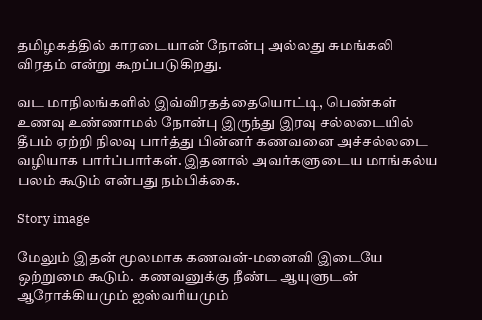தமிழகத்தில் காரடையான் நோன்பு அல்லது சுமங்கலி விரதம் என்று கூறப்படுகிறது.

வட மாநிலங்களில் இவ்விரதத்தையொட்டி, பெண்கள் உணவு உண்ணாமல் நோன்பு இருந்து இரவு சல்லடையில் தீபம் ஏற்றி நிலவு பார்த்து பின்னர் கணவனை அச்சல்லடை வழியாக பார்ப்பார்கள். இதனால் அவர்களுடைய மாங்கல்ய பலம் கூடும் என்பது நம்பிக்கை.

Story image

மேலும் இதன் மூலமாக கணவன்-மனைவி இடையே ஒற்றுமை கூடும்.  கணவனுக்கு நீண்ட ஆயுளுடன் ஆரோக்கியமும் ஐஸ்வரியமும்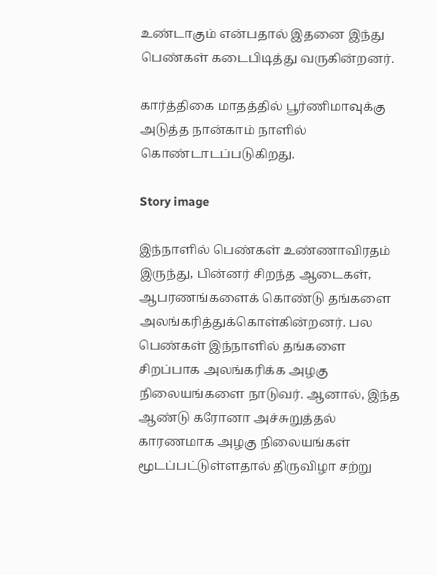உண்டாகும் என்பதால் இதனை இந்து பெண்கள் கடைபிடித்து வருகின்றனர்.

கார்த்திகை மாதத்தில் பூர்ணிமாவுக்கு அடுத்த நான்காம் நாளில் கொண்டாடப்படுகிறது.

Story image

இந்நாளில் பெண்கள் உண்ணாவிரதம் இருந்து, பின்னர் சிறந்த ஆடைகள், ஆபரணங்களைக் கொண்டு தங்களை அலங்கரித்துக்கொள்கின்றனர். பல பெண்கள் இந்நாளில் தங்களை சிறப்பாக அலங்கரிக்க அழகு நிலையங்களை நாடுவர். ஆனால், இந்த ஆண்டு கரோனா அச்சுறுத்தல் காரணமாக அழகு நிலையங்கள் மூடப்பட்டுள்ளதால் திருவிழா சற்று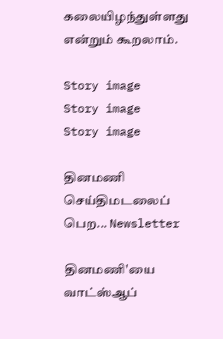கலையிழந்துள்ளது என்றும் கூறலாம்.

Story image
Story image
Story image

தினமணி செய்திமடலைப் பெற... Newsletter

தினமணி'யை வாட்ஸ்ஆப்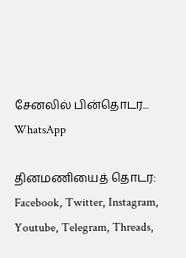சேனலில் பின்தொடர... WhatsApp

தினமணியைத் தொடர: Facebook, Twitter, Instagram, Youtube, Telegram, Threads,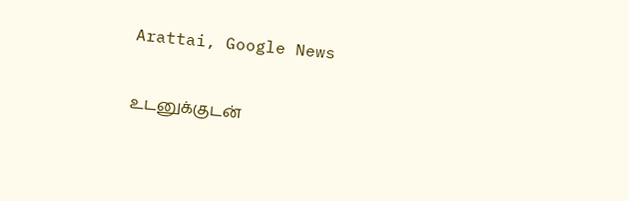Arattai, Google News

உடனுக்குடன்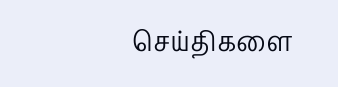செய்திகளை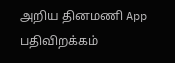அறிய தினமணி App பதிவிறக்கம்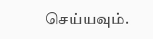செய்யவும்.